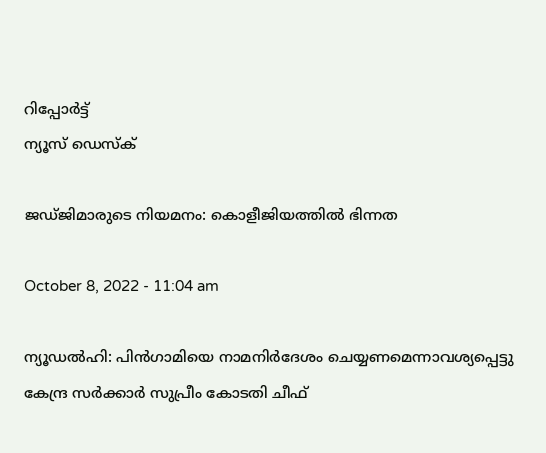റിപ്പോര്‍ട്ട്
ന്യൂസ് ഡെസ്ക്

ജഡ്ജിമാരുടെ നിയമനം: കൊളീജിയത്തില്‍ ഭിന്നത

October 8, 2022 - 11:04 am

ന്യൂഡല്‍ഹി: പിന്‍ഗാമിയെ നാമനിര്‍ദേശം ചെയ്യണമെന്നാവശ്യപ്പെട്ടു കേന്ദ്ര സര്‍ക്കാര്‍ സുപ്രീം കോടതി ചീഫ്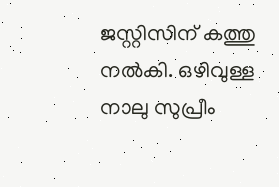ജസ്റ്റിസിന് കത്തു നല്‍കി. ഒഴിവുള്ള നാലു സുപ്രീം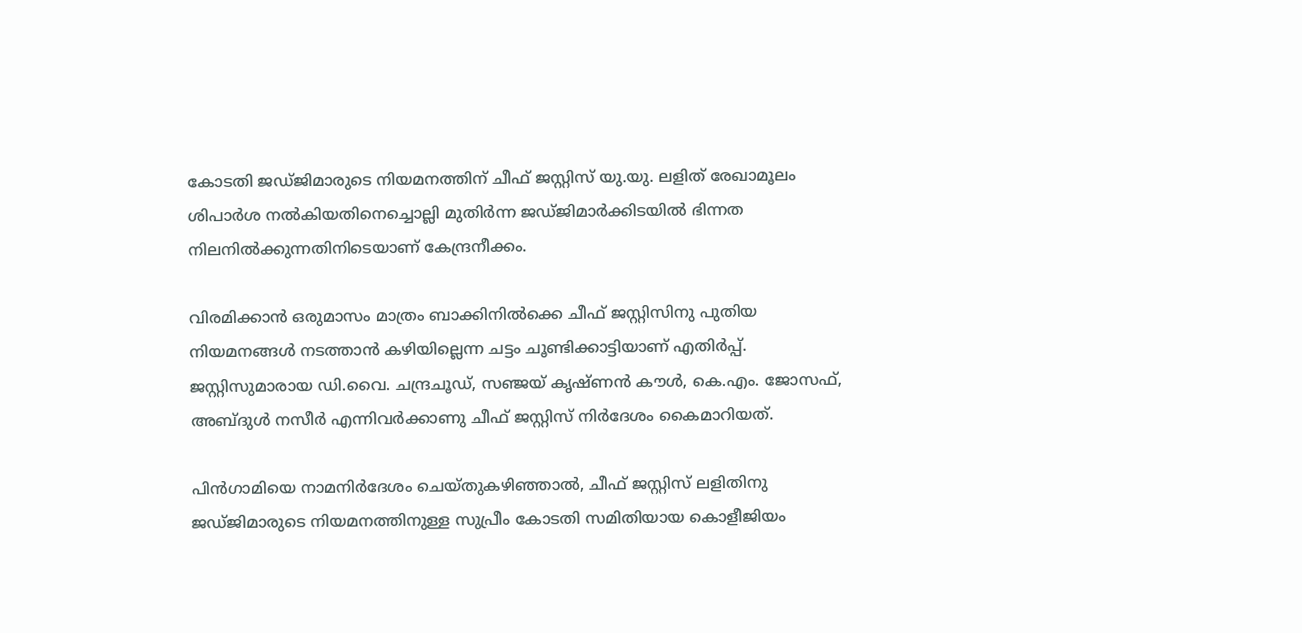കോടതി ജഡ്ജിമാരുടെ നിയമനത്തിന് ചീഫ് ജസ്റ്റിസ് യു.യു. ലളിത് രേഖാമൂലം ശിപാര്‍ശ നല്‍കിയതിനെച്ചൊല്ലി മുതിര്‍ന്ന ജഡ്ജിമാര്‍ക്കിടയില്‍ ഭിന്നത നിലനില്‍ക്കുന്നതിനിടെയാണ് കേന്ദ്രനീക്കം.

വിരമിക്കാന്‍ ഒരുമാസം മാത്രം ബാക്കിനില്‍ക്കെ ചീഫ് ജസ്റ്റിസിനു പുതിയ നിയമനങ്ങള്‍ നടത്താന്‍ കഴിയില്ലെന്ന ചട്ടം ചൂണ്ടിക്കാട്ടിയാണ് എതിര്‍പ്പ്. ജസ്റ്റിസുമാരായ ഡി.വൈ. ചന്ദ്രചൂഡ്, സഞ്ജയ് കൃഷ്ണന്‍ കൗള്‍, കെ.എം. ജോസഫ്, അബ്ദുള്‍ നസീര്‍ എന്നിവര്‍ക്കാണു ചീഫ് ജസ്റ്റിസ് നിര്‍ദേശം കൈമാറിയത്.

പിന്‍ഗാമിയെ നാമനിര്‍ദേശം ചെയ്തുകഴിഞ്ഞാല്‍, ചീഫ് ജസ്റ്റിസ് ലളിതിനു ജഡ്ജിമാരുടെ നിയമനത്തിനുള്ള സുപ്രീം കോടതി സമിതിയായ കൊളീജിയം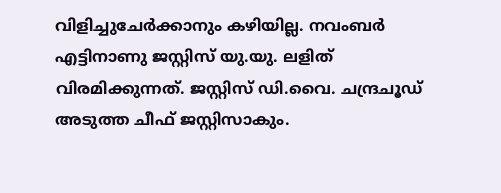വിളിച്ചുചേര്‍ക്കാനും കഴിയില്ല. നവംബര്‍ എട്ടിനാണു ജസ്റ്റിസ് യു.യു. ലളിത് വിരമിക്കുന്നത്. ജസ്റ്റിസ് ഡി.വൈ. ചന്ദ്രചൂഡ് അടുത്ത ചീഫ് ജസ്റ്റിസാകും.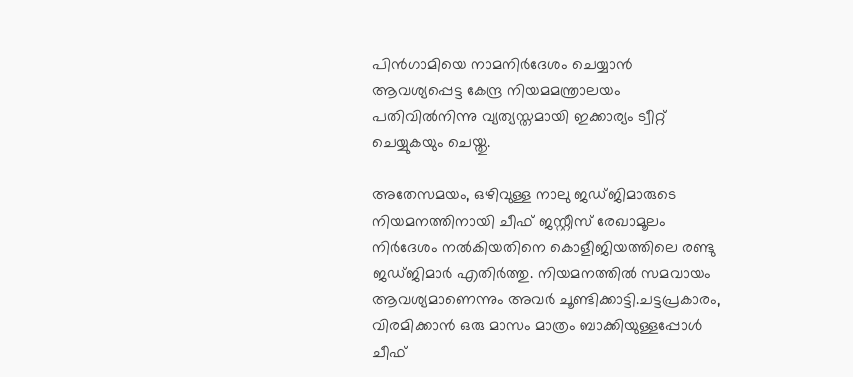പിന്‍ഗാമിയെ നാമനിര്‍ദേശം ചെയ്യാന്‍ ആവശ്യപ്പെട്ട കേന്ദ്ര നിയമമന്ത്രാലയം പതിവില്‍നിന്നു വ്യത്യസ്തമായി ഇക്കാര്യം ട്വീറ്റ് ചെയ്യുകയും ചെയ്തു.

അതേസമയം, ഒഴിവുള്ള നാലു ജഡ്ജിമാരുടെ നിയമനത്തിനായി ചീഫ് ജസ്റ്റീസ് രേഖാമൂലം നിര്‍ദേശം നല്‍കിയതിനെ കൊളീജിയത്തിലെ രണ്ടു ജഡ്ജിമാര്‍ എതിര്‍ത്തു. നിയമനത്തില്‍ സമവായം ആവശ്യമാണെന്നും അവര്‍ ചൂണ്ടിക്കാട്ടി.ചട്ടപ്രകാരം, വിരമിക്കാന്‍ ഒരു മാസം മാത്രം ബാക്കിയുള്ളപ്പോള്‍ ചീഫ്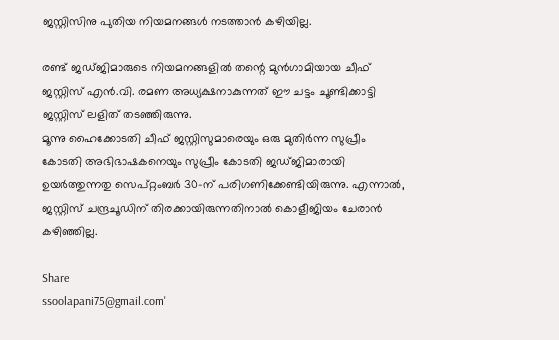ജസ്റ്റിസിനു പുതിയ നിയമനങ്ങള്‍ നടത്താന്‍ കഴിയില്ല.

രണ്ട് ജഡ്ജിമാരുടെ നിയമനങ്ങളില്‍ തന്റെ മുന്‍ഗാമിയായ ചീഫ് ജസ്റ്റിസ് എന്‍.വി. രമണ അധ്യക്ഷനാകുന്നത് ഈ ചട്ടം ചൂണ്ടിക്കാട്ടി ജസ്റ്റിസ് ലളിത് തടഞ്ഞിരുന്നു.
മൂന്നു ഹൈക്കോടതി ചീഫ് ജസ്റ്റിസുമാരെയും ഒരു മുതിര്‍ന്ന സുപ്രീം കോടതി അഭിഭാഷകനെയും സുപ്രീം കോടതി ജഡ്ജിമാരായി ഉയര്‍ത്തുന്നതു സെപ്റ്റംബര്‍ 30-ന് പരിഗണിക്കേണ്ടിയിരുന്നു. എന്നാല്‍, ജസ്റ്റിസ് ചന്ദ്രചൂഡിന് തിരക്കായിരുന്നതിനാല്‍ കൊളീജിയം ചേരാന്‍ കഴിഞ്ഞില്ല.

Share
ssoolapani75@gmail.com'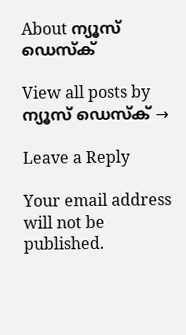About ന്യൂസ് ഡെസ്ക്

View all posts by ന്യൂസ് ഡെസ്ക് →

Leave a Reply

Your email address will not be published.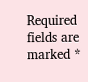Required fields are marked *